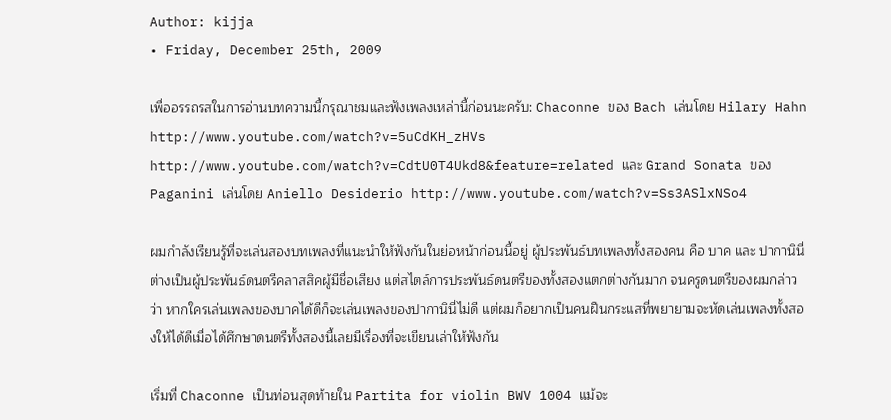Author: kijja
• Friday, December 25th, 2009

เพื่ออรรถรสในการอ่านบทความนี้กรุณาชมและฟังเพลงเหล่านี้ก่อนนะครับ: Chaconne ของ Bach เล่นโดย Hilary Hahn http://www.youtube.com/watch?v=5uCdKH_zHVs http://www.youtube.com/watch?v=CdtU0T4Ukd8&feature=related และ Grand Sonata ของ Paganini เล่นโดย Aniello Desiderio http://www.youtube.com/watch?v=Ss3ASlxNSo4

ผมกำลังเรียนรู้ที่จะเล่นสองบทเพลงที่แนะนำให้ฟังกันในย่อหน้าก่อนนี้อยู่ ผู้ประพันธ์บทเพลงทั้งสองคน คือ บาค และ ปากานินี่ ต่างเป็นผู้ประพันธ์ดนตรีคลาสสิคผู้มีชื่อเสียง แต่สไตล์การประพันธ์ดนตรีของทั้งสองแตกต่างกันมาก จนครูดนตรีของผมกล่าวว่า หากใครเล่นเพลงของบาคได้ดีก็จะเล่นเพลงของปากานินี่ไม่ดี แต่ผมก็อยากเป็นคนฝืนกระแสที่พยายามจะหัดเล่นเพลงทั้งสองให้ได้ดีเมื่อได้ศึกษาดนตรีทั้งสองนี้เลยมีเรื่องที่จะเขียนเล่าให้ฟังกัน

เริ่มที่ Chaconne เป็นท่อนสุดท้ายใน Partita for violin BWV 1004 แม้จะ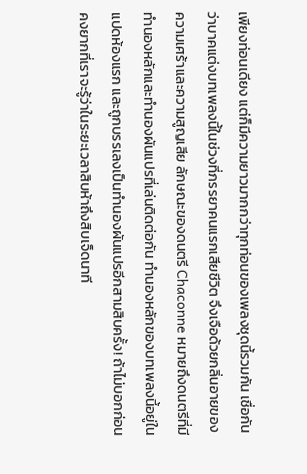เพียงท่อนเดียง แต่ก็มีความยาวมากกว่าทุกท่อนของเพลงชุดนี้รวมกัน เชื่อกันว่าบาคแต่งบทเพลงนี้ในช่วงที่ภรรยาคนแรกเสียชีวิต จึงเจือด้วยกลิ่นอายของความเศร้าและความสูญเสีย ลักษณะของดนตรี Chaconne หมายถึงดนตรีที่มีทำนองหลักและทำนองผันแปรที่เล่นติดต่อกัน ทำนองหลักของบทเพลงนี้อยู่ในแปดห้องแรก และถูกบรรเลงเป็นทำนองผันแปรอีกสามสิบครั้ง! ถ้าไม่บอกก่อนคงยากที่เราจะรู้ว่าในระยะเวลาสิบห้าถึงสิบเจ็ดนาที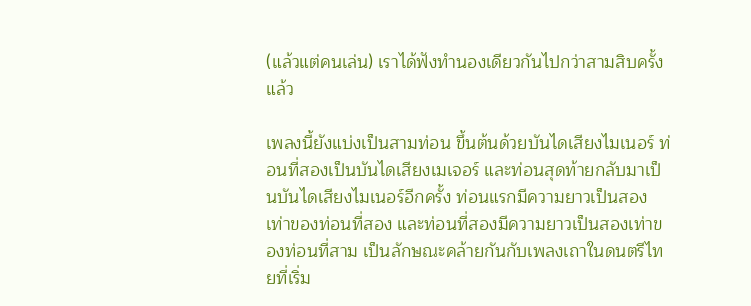(แล้วแต่คนเล่น) เราได้ฟังทำนองเดียวกันไปกว่าสามสิบครั้งแล้ว

เพลงนี้ยังแบ่งเป็นสามท่อน ขึ้นต้นด้วยบันไดเสียงไมเนอร์ ท่อนที่สองเป็นบันไดเสียงเมเจอร์ และท่อนสุดท้ายกลับมาเป็นบันไดเสียงไมเนอร์อีกครั้ง ท่อนแรกมีความยาวเป็นสองเท่าของท่อนที่สอง และท่อนที่สองมีความยาวเป็นสองเท่าของท่อนที่สาม เป็นลักษณะคล้ายกันกับเพลงเถาในดนตรีไทยที่เริ่ม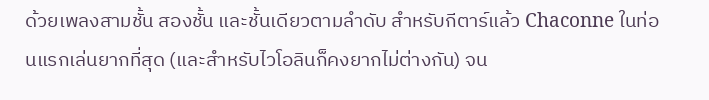ด้วยเพลงสามชั้น สองชั้น และชั้นเดียวตามลำดับ สำหรับกีตาร์แล้ว Chaconne ในท่อนแรกเล่นยากที่สุด (และสำหรับไวโอลินก็คงยากไม่ต่างกัน) จน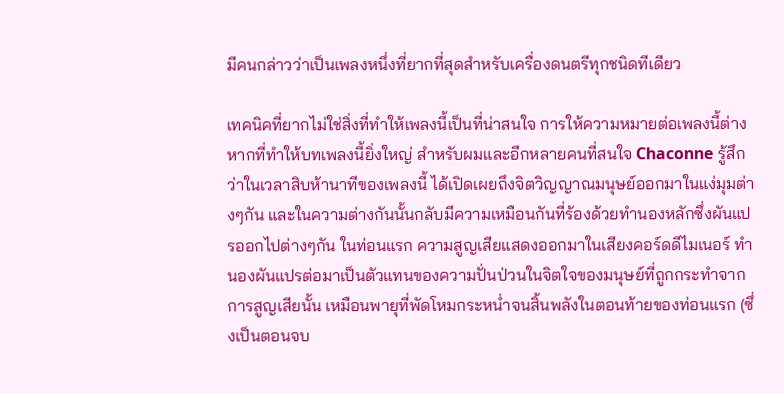มีคนกล่าวว่าเป็นเพลงหนึ่งที่ยากที่สุดสำหรับเครื่องดนตรีทุกชนิดทีเดียว

เทคนิคที่ยากไม่ใช่สิ่งที่ทำให้เพลงนี้เป็นที่น่าสนใจ การให้ความหมายต่อเพลงนี้ต่างหากที่ทำให้บทเพลงนี้ยิ่งใหญ่ สำหรับผมและอีกหลายคนที่สนใจ Chaconne รู้สึกว่าในเวลาสิบห้านาทีของเพลงนี้ ได้เปิดเผยถึงจิตวิญญาณมนุษย์ออกมาในแง่มุมต่างๆกัน และในความต่างกันนั้นกลับมีความเหมือนกันที่ร้องด้วยทำนองหลักซึ่งผันแปรออกไปต่างๆกัน ในท่อนแรก ความสูญเสียแสดงออกมาในเสียงคอร์ดดีไมเนอร์ ทำนองผันแปรต่อมาเป็นตัวแทนของความปั่นป่วนในจิตใจของมนุษย์ที่ถูกกระทำจากการสูญเสียนั้น เหมือนพายุที่พัดโหมกระหน่ำจนสิ้นพลังในตอนท้ายของท่อนแรก (ซึ่งเป็นตอนจบ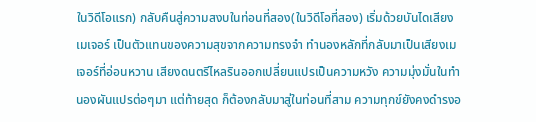ในวิดีโอแรก) กลับคืนสู่ความสงบในท่อนที่สอง(ในวิดีโอที่สอง) เริ่มด้วยบันไดเสียงเมเจอร์ เป็นตัวแทนของความสุขจากความทรงจำ ทำนองหลักที่กลับมาเป็นเสียงเมเจอร์ที่อ่อนหวาน เสียงดนตรีไหลรินออกเปลี่ยนแปรเป็นความหวัง ความมุ่งมั่นในทำนองผันแปรต่อๆมา แต่ท้ายสุด ก็ต้องกลับมาสู่ในท่อนที่สาม ความทุกข์ยังคงดำรงอ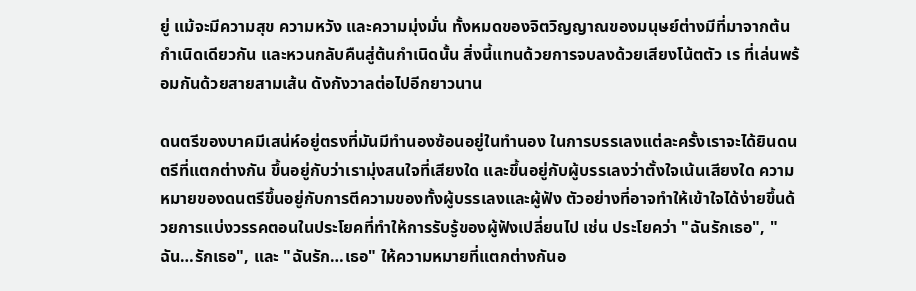ยู่ แม้จะมีความสุข ความหวัง และความมุ่งมั่น ทั้งหมดของจิตวิญญาณของมนุษย์ต่างมีที่มาจากต้นกำเนิดเดียวกัน และหวนกลับคืนสู่ต้นกำเนิดนั้น สิ่งนี้แทนด้วยการจบลงด้วยเสียงโน้ตตัว เร ที่เล่นพร้อมกันด้วยสายสามเส้น ดังกังวาลต่อไปอีกยาวนาน

ดนตรีของบาคมีเสน่ห์อยู่ตรงที่มันมีทำนองซ้อนอยู่ในทำนอง ในการบรรเลงแต่ละครั้งเราจะได้ยินดนตรีที่แตกต่างกัน ขึ้นอยู่กับว่าเรามุ่งสนใจที่เสียงใด และขึ้นอยู่กับผู้บรรเลงว่าตั้งใจเน้นเสียงใด ความหมายของดนตรีขึ้นอยู่กับการตีความของทั้งผู้บรรเลงและผู้ฟัง ตัวอย่างที่อาจทำให้เข้าใจได้ง่ายขึ้นด้วยการแบ่งวรรคตอนในประโยคที่ทำให้การรับรู้ของผู้ฟังเปลี่ยนไป เช่น ประโยคว่า "ฉันรักเธอ", "ฉัน…รักเธอ", และ "ฉันรัก…เธอ" ให้ความหมายที่แตกต่างกันอ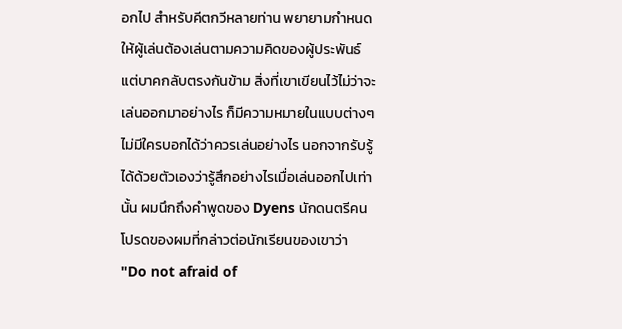อกไป สำหรับคีตกวีหลายท่าน พยายามกำหนดให้ผู้เล่นต้องเล่นตามความคิดของผู้ประพันธ์ แต่บาคกลับตรงกันข้าม สิ่งที่เขาเขียนไว้ไม่ว่าจะเล่นออกมาอย่างไร ก็มีความหมายในแบบต่างๆ ไม่มีใครบอกได้ว่าควรเล่นอย่างไร นอกจากรับรู้ได้ด้วยตัวเองว่ารู้สึกอย่างไรเมื่อเล่นออกไปเท่านั้น ผมนึกถึงคำพูดของ Dyens นักดนตรีคนโปรดของผมที่กล่าวต่อนักเรียนของเขาว่า "Do not afraid of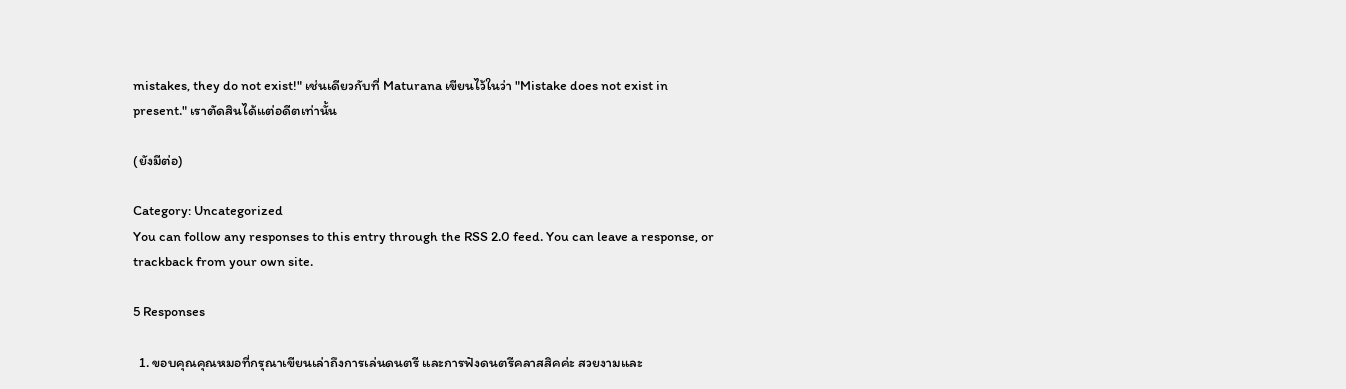mistakes, they do not exist!" เช่นเดียวกับที่ Maturana เขียนไว้ในว่า "Mistake does not exist in present." เราตัดสินได้แต่อดีตเท่านั้น

(ยังมีต่อ)

Category: Uncategorized
You can follow any responses to this entry through the RSS 2.0 feed. You can leave a response, or trackback from your own site.

5 Responses

  1. ขอบคุณคุณหมอที่กรุณาเขียนเล่าถึงการเล่นดนตรี และการฟังดนตรีคลาสสิคค่ะ สวยงามและ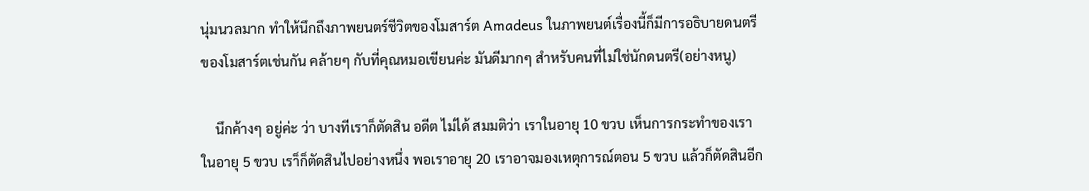นุ่มนวลมาก ทำให้นึกถึงภาพยนตร์ชีวิตของโมสาร์ต Amadeus ในภาพยนต์เรื่องนี้ก็มีการอธิบายดนตรีของโมสาร์ตเช่นกัน คล้ายๆ กับที่คุณหมอเขียนค่ะ มันดีมากๆ สำหรับคนที่ไม่ใช่นักดนตรี(อย่างหนู)

    นึกค้างๆ อยู่ค่ะ ว่า บางทีเราก็ตัดสิน อดีต ไม่ได้ สมมติว่า เราในอายุ 10 ขวบ เห็นการกระทำของเราในอายุ 5 ขวบ เรา็ก็ตัดสินไปอย่างหนึ่ง พอเราอายุ 20 เราอาจมองเหตุการณ์ตอน 5 ขวบ แล้วก็ตัดสินอีก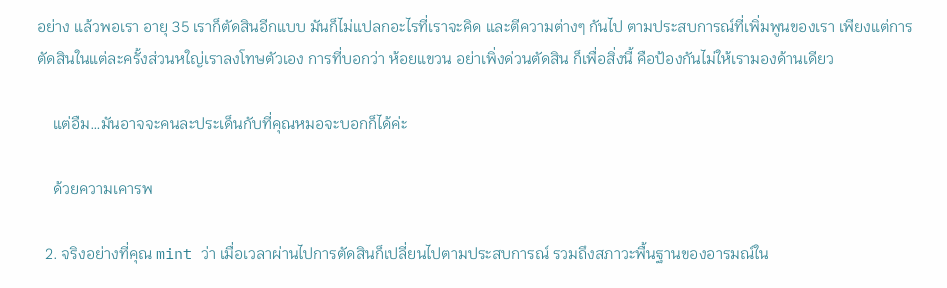อย่าง แล้วพอเรา อายุ 35 เราก็ตัดสินอีกแบบ มันก็ไม่แปลกอะไรที่เราจะคิด และตีความต่างๆ กันไป ตามประสบการณ์ที่เพิ่มพูนของเรา เพียงแต่การตัดสินในแต่ละครั้งส่วนหใญ่เราลงโทษตัวเอง การที่บอกว่า ห้อยแขวน อย่าเพิ่งด่วนตัดสิน ก็เพื่อสิ่งนี้ คือป้องกันไม่ให้เรามองด้านเดียว

    แต่อืม…มันอาจจะคนละประเด็นกับที่คุณหมอจะบอกก็ได้ค่ะ

    ด้วยความเคารพ

  2. จริงอย่างที่คุณ mint ว่า เมื่อเวลาผ่านไปการตัดสินก็เปลี่ยนไปตามประสบการณ์ รวมถึงสภาวะพื้นฐานของอารมณ์ใน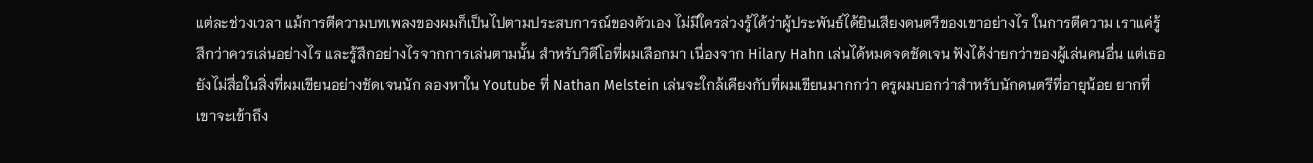แต่ละช่วงเวลา แม้การตีความบทเพลงของผมก็เป็นไปตามประสบการณ์ของตัวเอง ไม่มีใครล่วงรู้ได้ว่าผู้ประพันธ์ได้ยินเสียงดนตรีของเขาอย่างไร ในการตีความ เราแค่รู้สึกว่าควรเล่นอย่างไร และรู้สึกอย่างไรจากการเล่นตามนั้น สำหรับวิดีโอที่ผมเลือกมา เนื่องจาก Hilary Hahn เล่นได้หมดจดชัดเจน ฟังได้ง่ายกว่าของผู้เล่นคนอื่น แต่เธอยังไม่สื่อในสิ่งที่ผมเขียนอย่างชัดเจนนัก ลองหาใน Youtube ที่ Nathan Melstein เล่นจะใกล้เคียงกับที่ผมเขียนมากกว่า ครูผมบอกว่าสำหรับนักดนตรีที่อายุน้อย ยากที่เขาจะเข้าถึง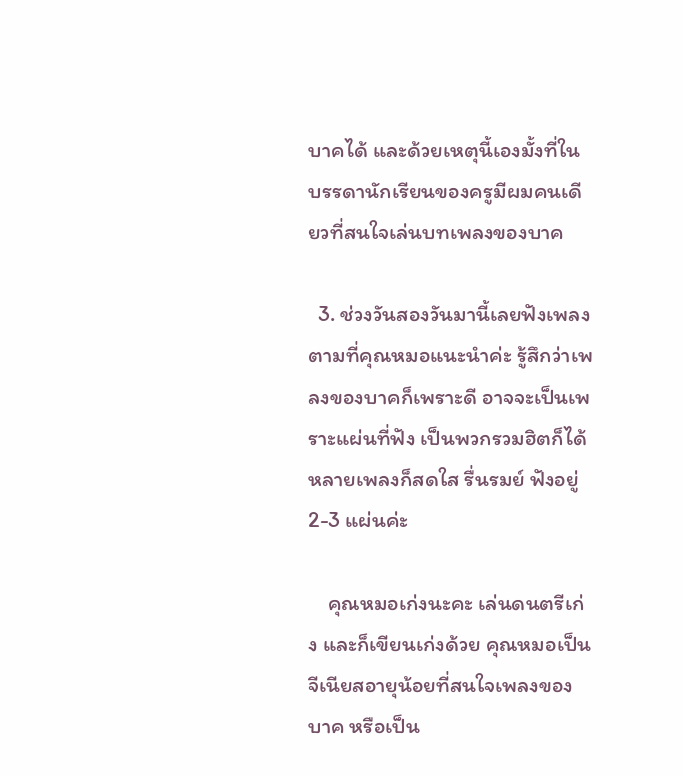บาคได้ และด้วยเหตุนี้เองมั้งที่ในบรรดานักเรียนของครูมีผมคนเดียวที่สนใจเล่นบทเพลงของบาค

  3. ช่วงวันสองวันมานี้เลยฟังเพลงตามที่คุณหมอแนะนำค่ะ รู้สึกว่าเพลงของบาคก็เพราะดี อาจจะเป็นเพราะแผ่นที่ฟัง เป็นพวกรวมฮิตก็ได้ หลายเพลงก็สดใส รื่นรมย์ ฟังอยู่ 2-3 แผ่นค่ะ

    คุณหมอเก่งนะคะ เล่นดนตรีเก่ง และก็เขียนเก่งด้วย คุณหมอเป็นจีเนียสอายุน้อยที่สนใจเพลงของบาค หรือเป็น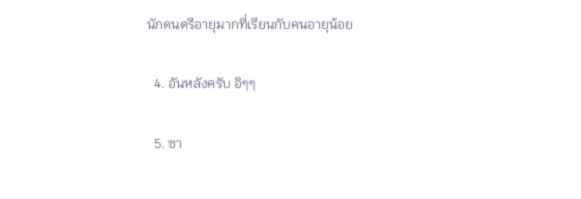นักดนตรีอายุมากที่เรียนกับคนอายุน้อย

  4. อันหลังครับ อิๆๆ

  5. ซา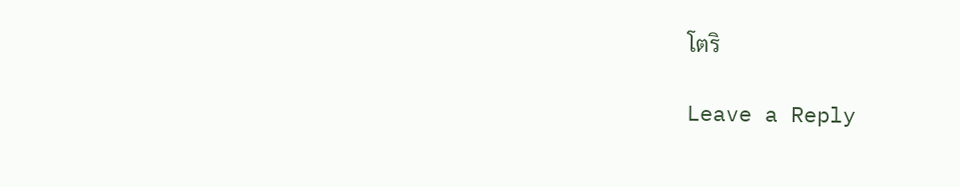โตริ

Leave a Reply